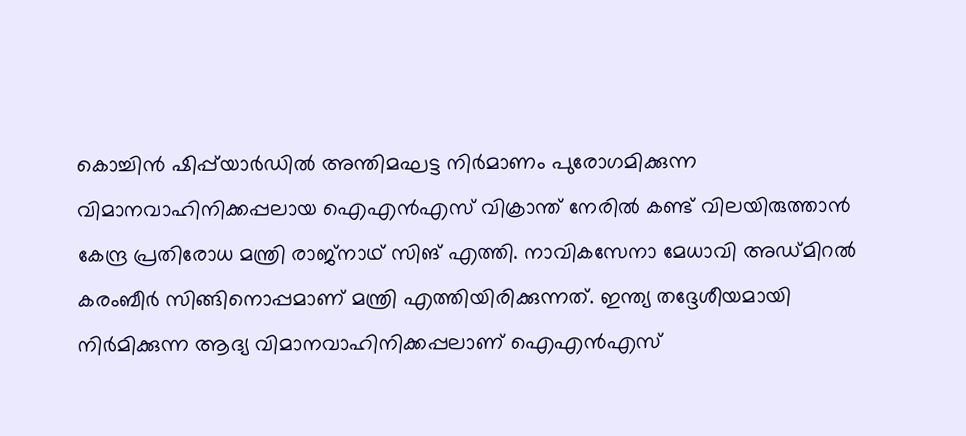കൊച്ചിന്‍ ഷിപ്പ്‌യാര്‍ഡില്‍ അന്തിമഘട്ട നിര്‍മാണം പുരോഗമിക്കുന്ന വിമാനവാഹിനിക്കപ്പലായ ഐഎന്‍എസ് വിക്രാന്ത് നേരില്‍ കണ്ട് വിലയിരുത്താന്‍ കേന്ദ്ര പ്രതിരോധ മന്ത്രി രാജ്‌നാഥ് സിങ് എത്തി. നാവികസേനാ മേധാവി അഡ്മിറല്‍ കരംബീര്‍ സിങ്ങിനൊപ്പമാണ് മന്ത്രി എത്തിയിരിക്കുന്നത്. ഇന്ത്യ തദ്ദേശീയമായി നിര്‍മിക്കുന്ന ആദ്യ വിമാനവാഹിനിക്കപ്പലാണ് ഐഎന്‍എസ്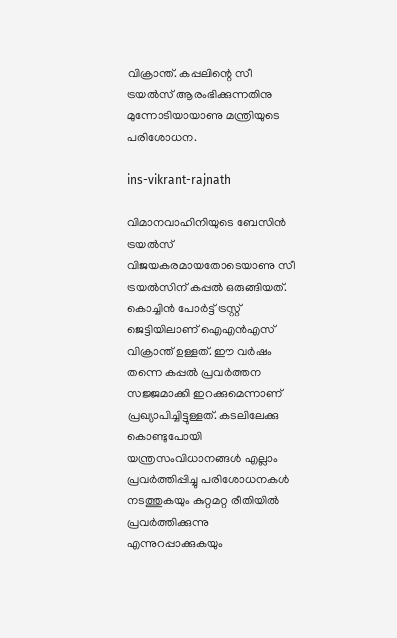വിക്രാന്ത്. കപ്പലിന്റെ സീ ട്രയല്‍സ് ആരംഭിക്കുന്നതിനു മുന്നോടിയായാണു മന്ത്രിയുടെ പരിശോധന.

ins-vikrant-rajnath

വിമാനവാഹിനിയുടെ ബേസിന്‍ ട്രയല്‍സ് വിജയകരമായതോടെയാണു സീ ട്രയല്‍സിന് കപ്പല്‍ ഒരുങ്ങിയത്. കൊച്ചിന്‍ പോര്‍ട്ട് ട്രസ്റ്റ് ജെട്ടിയിലാണ് ഐഎന്‍എസ് വിക്രാന്ത് ഉള്ളത്. ഈ വര്‍ഷം തന്നെ കപ്പല്‍ പ്രവര്‍ത്തന സജ്ജമാക്കി ഇറക്കുമെന്നാണ് പ്രഖ്യാപിച്ചിട്ടുള്ളത്. കടലിലേക്കു കൊണ്ടുപോയി യന്ത്രസംവിധാനങ്ങള്‍ എല്ലാം പ്രവര്‍ത്തിപ്പിച്ചു പരിശോധനകള്‍ നടത്തുകയും കുറ്റമറ്റ രീതിയില്‍ പ്രവര്‍ത്തിക്കുന്നു എന്നുറപ്പാക്കുകയും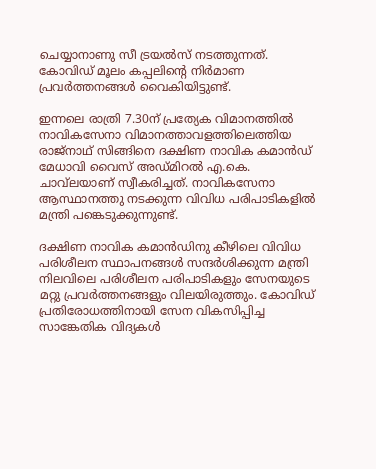ചെയ്യാനാണു സീ ട്രയല്‍സ് നടത്തുന്നത്. കോവിഡ് മൂലം കപ്പലിന്റെ നിര്‍മാണ പ്രവര്‍ത്തനങ്ങള്‍ വൈകിയിട്ടുണ്ട്.

ഇന്നലെ രാത്രി 7.30ന് പ്രത്യേക വിമാനത്തില്‍ നാവികസേനാ വിമാനത്താവളത്തിലെത്തിയ രാജ്‌നാഥ് സിങ്ങിനെ ദക്ഷിണ നാവിക കമാന്‍ഡ് മേധാവി വൈസ് അഡ്മിറല്‍ എ.കെ. ചാവ്‌ലയാണ് സ്വീകരിച്ചത്. നാവികസേനാ ആസ്ഥാനത്തു നടക്കുന്ന വിവിധ പരിപാടികളില്‍ മന്ത്രി പങ്കെടുക്കുന്നുണ്ട്.

ദക്ഷിണ നാവിക കമാന്‍ഡിനു കീഴിലെ വിവിധ പരിശീലന സ്ഥാപനങ്ങള്‍ സന്ദര്‍ശിക്കുന്ന മന്ത്രി നിലവിലെ പരിശീലന പരിപാടികളും സേനയുടെ മറ്റു പ്രവര്‍ത്തനങ്ങളും വിലയിരുത്തും. കോവിഡ് പ്രതിരോധത്തിനായി സേന വികസിപ്പിച്ച സാങ്കേതിക വിദ്യകള്‍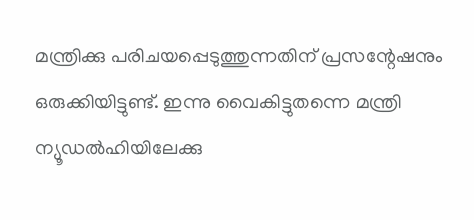മന്ത്രിക്കു പരിചയപ്പെടുത്തുന്നതിന് പ്രസന്റേഷനും ഒരുക്കിയിട്ടുണ്ട്. ഇന്നു വൈകിട്ടുതന്നെ മന്ത്രി ന്യൂഡല്‍ഹിയിലേക്കു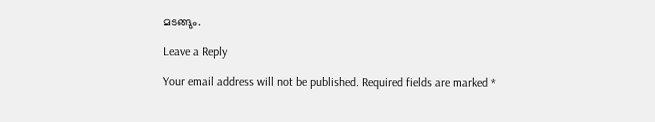മടങ്ങും.

Leave a Reply

Your email address will not be published. Required fields are marked *